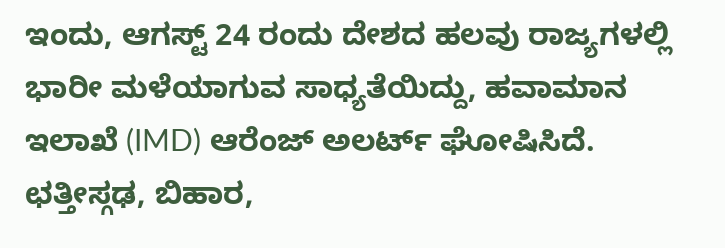ಇಂದು, ಆಗಸ್ಟ್ 24 ರಂದು ದೇಶದ ಹಲವು ರಾಜ್ಯಗಳಲ್ಲಿ ಭಾರೀ ಮಳೆಯಾಗುವ ಸಾಧ್ಯತೆಯಿದ್ದು, ಹವಾಮಾನ ಇಲಾಖೆ (IMD) ಆರೆಂಜ್ ಅಲರ್ಟ್ ಘೋಷಿಸಿದೆ. ಛತ್ತೀಸ್ಗಢ, ಬಿಹಾರ,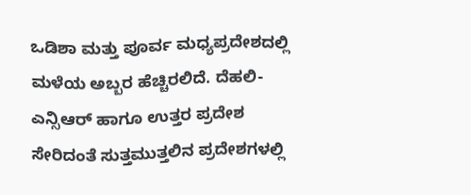ಒಡಿಶಾ ಮತ್ತು ಪೂರ್ವ ಮಧ್ಯಪ್ರದೇಶದಲ್ಲಿ ಮಳೆಯ ಅಬ್ಬರ ಹೆಚ್ಚಿರಲಿದೆ. ದೆಹಲಿ-ಎನ್ಸಿಆರ್ ಹಾಗೂ ಉತ್ತರ ಪ್ರದೇಶ ಸೇರಿದಂತೆ ಸುತ್ತಮುತ್ತಲಿನ ಪ್ರದೇಶಗಳಲ್ಲಿ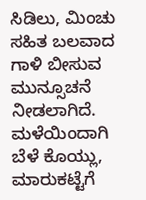ಸಿಡಿಲು, ಮಿಂಚು ಸಹಿತ ಬಲವಾದ ಗಾಳಿ ಬೀಸುವ ಮುನ್ಸೂಚನೆ ನೀಡಲಾಗಿದೆ. ಮಳೆಯಿಂದಾಗಿ ಬೆಳೆ ಕೊಯ್ಲು, ಮಾರುಕಟ್ಟೆಗೆ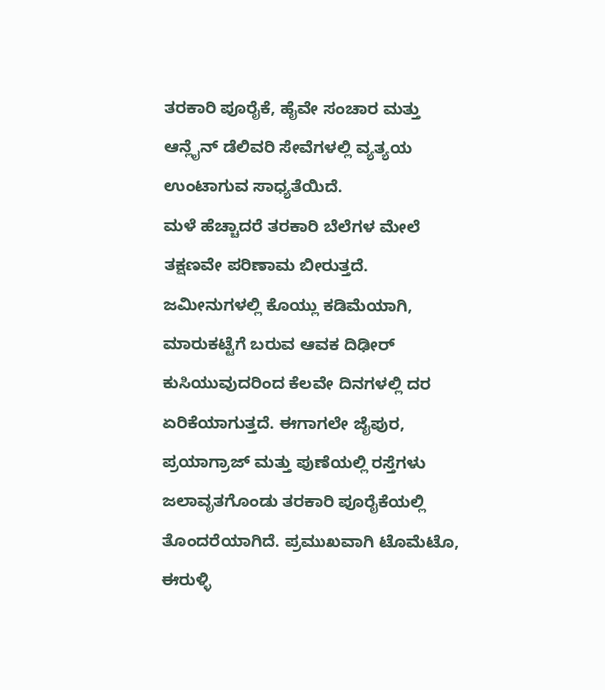ತರಕಾರಿ ಪೂರೈಕೆ, ಹೈವೇ ಸಂಚಾರ ಮತ್ತು ಆನ್ಲೈನ್ ಡೆಲಿವರಿ ಸೇವೆಗಳಲ್ಲಿ ವ್ಯತ್ಯಯ ಉಂಟಾಗುವ ಸಾಧ್ಯತೆಯಿದೆ.
ಮಳೆ ಹೆಚ್ಚಾದರೆ ತರಕಾರಿ ಬೆಲೆಗಳ ಮೇಲೆ ತಕ್ಷಣವೇ ಪರಿಣಾಮ ಬೀರುತ್ತದೆ. ಜಮೀನುಗಳಲ್ಲಿ ಕೊಯ್ಲು ಕಡಿಮೆಯಾಗಿ, ಮಾರುಕಟ್ಟೆಗೆ ಬರುವ ಆವಕ ದಿಢೀರ್ ಕುಸಿಯುವುದರಿಂದ ಕೆಲವೇ ದಿನಗಳಲ್ಲಿ ದರ ಏರಿಕೆಯಾಗುತ್ತದೆ. ಈಗಾಗಲೇ ಜೈಪುರ, ಪ್ರಯಾಗ್ರಾಜ್ ಮತ್ತು ಪುಣೆಯಲ್ಲಿ ರಸ್ತೆಗಳು ಜಲಾವೃತಗೊಂಡು ತರಕಾರಿ ಪೂರೈಕೆಯಲ್ಲಿ ತೊಂದರೆಯಾಗಿದೆ. ಪ್ರಮುಖವಾಗಿ ಟೊಮೆಟೊ, ಈರುಳ್ಳಿ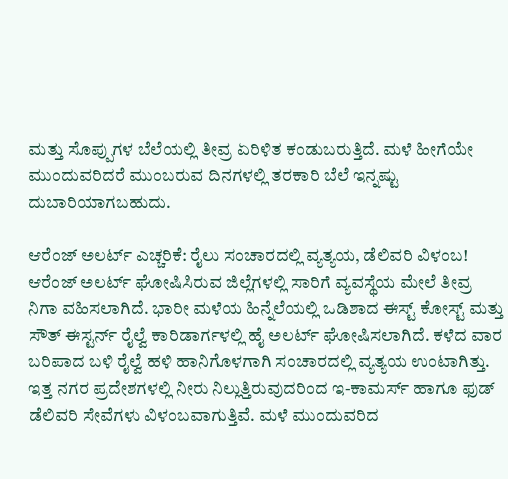ಮತ್ತು ಸೊಪ್ಪುಗಳ ಬೆಲೆಯಲ್ಲಿ ತೀವ್ರ ಏರಿಳಿತ ಕಂಡುಬರುತ್ತಿದೆ. ಮಳೆ ಹೀಗೆಯೇ ಮುಂದುವರಿದರೆ ಮುಂಬರುವ ದಿನಗಳಲ್ಲಿ ತರಕಾರಿ ಬೆಲೆ ಇನ್ನಷ್ಟು ದುಬಾರಿಯಾಗಬಹುದು.

ಆರೆಂಜ್ ಅಲರ್ಟ್ ಎಚ್ಚರಿಕೆ: ರೈಲು ಸಂಚಾರದಲ್ಲಿ ವ್ಯತ್ಯಯ, ಡೆಲಿವರಿ ವಿಳಂಬ!
ಆರೆಂಜ್ ಅಲರ್ಟ್ ಘೋಷಿಸಿರುವ ಜಿಲ್ಲೆಗಳಲ್ಲಿ ಸಾರಿಗೆ ವ್ಯವಸ್ಥೆಯ ಮೇಲೆ ತೀವ್ರ ನಿಗಾ ವಹಿಸಲಾಗಿದೆ. ಭಾರೀ ಮಳೆಯ ಹಿನ್ನೆಲೆಯಲ್ಲಿ ಒಡಿಶಾದ ಈಸ್ಟ್ ಕೋಸ್ಟ್ ಮತ್ತು ಸೌತ್ ಈಸ್ಟರ್ನ್ ರೈಲ್ವೆ ಕಾರಿಡಾರ್ಗಳಲ್ಲಿ ಹೈ ಅಲರ್ಟ್ ಘೋಷಿಸಲಾಗಿದೆ. ಕಳೆದ ವಾರ ಬರಿಪಾದ ಬಳಿ ರೈಲ್ವೆ ಹಳಿ ಹಾನಿಗೊಳಗಾಗಿ ಸಂಚಾರದಲ್ಲಿ ವ್ಯತ್ಯಯ ಉಂಟಾಗಿತ್ತು. ಇತ್ತ ನಗರ ಪ್ರದೇಶಗಳಲ್ಲಿ ನೀರು ನಿಲ್ಲುತ್ತಿರುವುದರಿಂದ ಇ-ಕಾಮರ್ಸ್ ಹಾಗೂ ಫುಡ್ ಡೆಲಿವರಿ ಸೇವೆಗಳು ವಿಳಂಬವಾಗುತ್ತಿವೆ. ಮಳೆ ಮುಂದುವರಿದ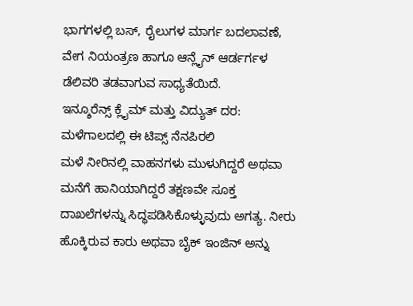ಭಾಗಗಳಲ್ಲಿ ಬಸ್, ರೈಲುಗಳ ಮಾರ್ಗ ಬದಲಾವಣೆ, ವೇಗ ನಿಯಂತ್ರಣ ಹಾಗೂ ಆನ್ಲೈನ್ ಆರ್ಡರ್ಗಳ ಡೆಲಿವರಿ ತಡವಾಗುವ ಸಾಧ್ಯತೆಯಿದೆ.
ಇನ್ಶೂರೆನ್ಸ್ ಕ್ಲೈಮ್ ಮತ್ತು ವಿದ್ಯುತ್ ದರ: ಮಳೆಗಾಲದಲ್ಲಿ ಈ ಟಿಪ್ಸ್ ನೆನಪಿರಲಿ
ಮಳೆ ನೀರಿನಲ್ಲಿ ವಾಹನಗಳು ಮುಳುಗಿದ್ದರೆ ಅಥವಾ ಮನೆಗೆ ಹಾನಿಯಾಗಿದ್ದರೆ ತಕ್ಷಣವೇ ಸೂಕ್ತ ದಾಖಲೆಗಳನ್ನು ಸಿದ್ಧಪಡಿಸಿಕೊಳ್ಳುವುದು ಅಗತ್ಯ. ನೀರು ಹೊಕ್ಕಿರುವ ಕಾರು ಅಥವಾ ಬೈಕ್ ಇಂಜಿನ್ ಅನ್ನು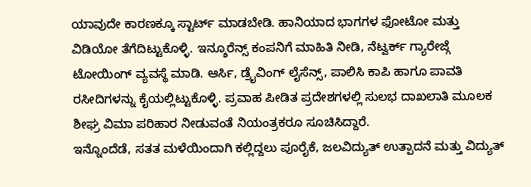ಯಾವುದೇ ಕಾರಣಕ್ಕೂ ಸ್ಟಾರ್ಟ್ ಮಾಡಬೇಡಿ. ಹಾನಿಯಾದ ಭಾಗಗಳ ಫೋಟೋ ಮತ್ತು ವಿಡಿಯೋ ತೆಗೆದಿಟ್ಟುಕೊಳ್ಳಿ. ಇನ್ಶೂರೆನ್ಸ್ ಕಂಪನಿಗೆ ಮಾಹಿತಿ ನೀಡಿ, ನೆಟ್ವರ್ಕ್ ಗ್ಯಾರೇಜ್ಗೆ ಟೋಯಿಂಗ್ ವ್ಯವಸ್ಥೆ ಮಾಡಿ. ಆರ್ಸಿ, ಡ್ರೈವಿಂಗ್ ಲೈಸೆನ್ಸ್, ಪಾಲಿಸಿ ಕಾಪಿ ಹಾಗೂ ಪಾವತಿ ರಸೀದಿಗಳನ್ನು ಕೈಯಲ್ಲಿಟ್ಟುಕೊಳ್ಳಿ. ಪ್ರವಾಹ ಪೀಡಿತ ಪ್ರದೇಶಗಳಲ್ಲಿ ಸುಲಭ ದಾಖಲಾತಿ ಮೂಲಕ ಶೀಘ್ರ ವಿಮಾ ಪರಿಹಾರ ನೀಡುವಂತೆ ನಿಯಂತ್ರಕರೂ ಸೂಚಿಸಿದ್ದಾರೆ.
ಇನ್ನೊಂದೆಡೆ, ಸತತ ಮಳೆಯಿಂದಾಗಿ ಕಲ್ಲಿದ್ದಲು ಪೂರೈಕೆ, ಜಲವಿದ್ಯುತ್ ಉತ್ಪಾದನೆ ಮತ್ತು ವಿದ್ಯುತ್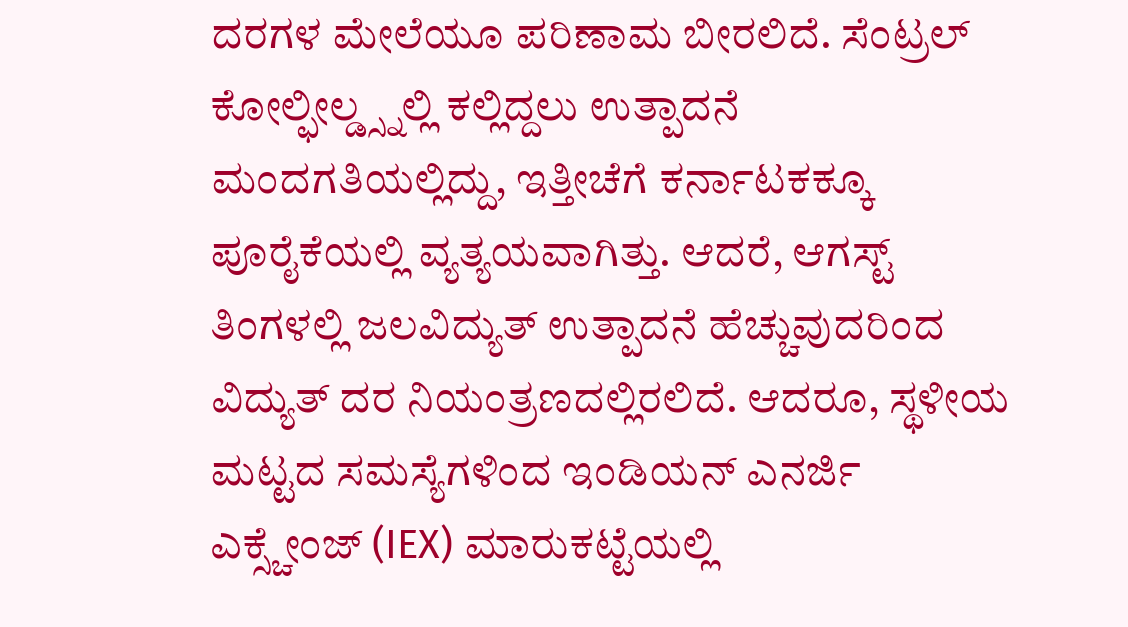ದರಗಳ ಮೇಲೆಯೂ ಪರಿಣಾಮ ಬೀರಲಿದೆ. ಸೆಂಟ್ರಲ್ ಕೋಲ್ಫೀಲ್ಡ್ಸ್ನಲ್ಲಿ ಕಲ್ಲಿದ್ದಲು ಉತ್ಪಾದನೆ ಮಂದಗತಿಯಲ್ಲಿದ್ದು, ಇತ್ತೀಚೆಗೆ ಕರ್ನಾಟಕಕ್ಕೂ ಪೂರೈಕೆಯಲ್ಲಿ ವ್ಯತ್ಯಯವಾಗಿತ್ತು. ಆದರೆ, ಆಗಸ್ಟ್ ತಿಂಗಳಲ್ಲಿ ಜಲವಿದ್ಯುತ್ ಉತ್ಪಾದನೆ ಹೆಚ್ಚುವುದರಿಂದ ವಿದ್ಯುತ್ ದರ ನಿಯಂತ್ರಣದಲ್ಲಿರಲಿದೆ. ಆದರೂ, ಸ್ಥಳೀಯ ಮಟ್ಟದ ಸಮಸ್ಯೆಗಳಿಂದ ಇಂಡಿಯನ್ ಎನರ್ಜಿ ಎಕ್ಸ್ಚೇಂಜ್ (IEX) ಮಾರುಕಟ್ಟೆಯಲ್ಲಿ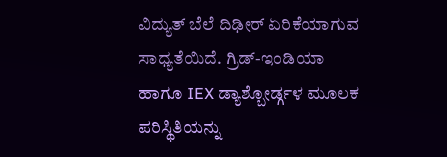ವಿದ್ಯುತ್ ಬೆಲೆ ದಿಢೀರ್ ಏರಿಕೆಯಾಗುವ ಸಾಧ್ಯತೆಯಿದೆ. ಗ್ರಿಡ್-ಇಂಡಿಯಾ ಹಾಗೂ IEX ಡ್ಯಾಶ್ಬೋರ್ಡ್ಗಳ ಮೂಲಕ ಪರಿಸ್ಥಿತಿಯನ್ನು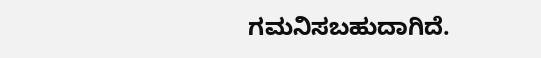ಗಮನಿಸಬಹುದಾಗಿದೆ.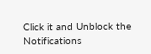Click it and Unblock the Notifications